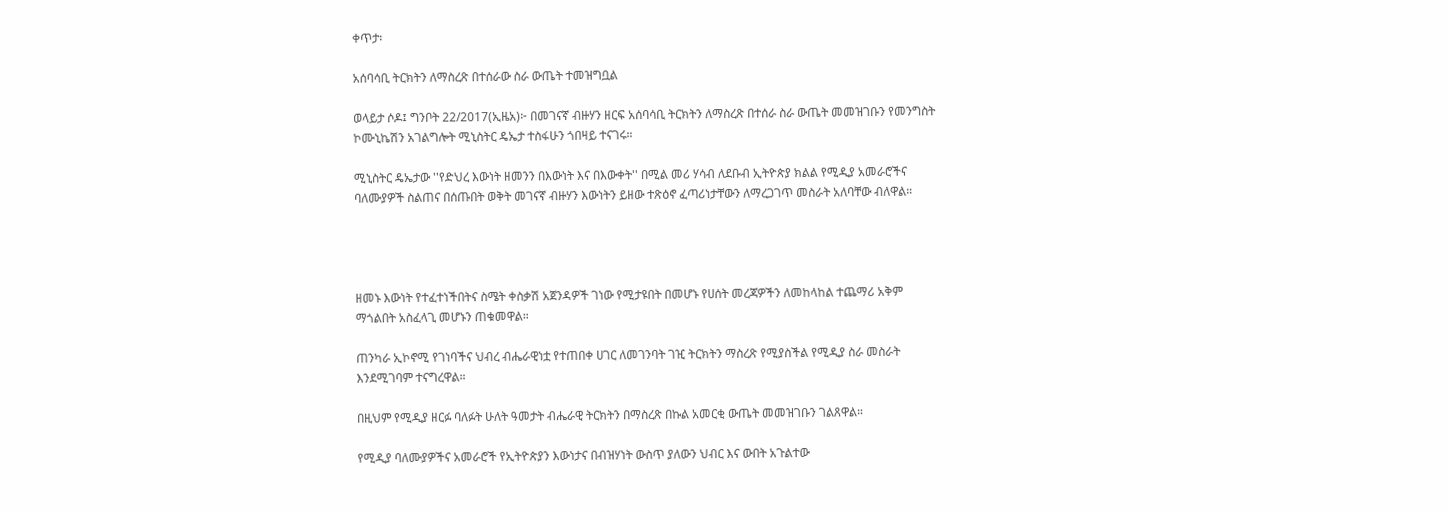ቀጥታ፡

አሰባሳቢ ትርክትን ለማስረጽ በተሰራው ስራ ውጤት ተመዝግቧል

ወላይታ ሶዶ፤ ግንቦት 22/2017(ኢዜአ)፦ በመገናኛ ብዙሃን ዘርፍ አሰባሳቢ ትርክትን ለማስረጽ በተሰራ ስራ ውጤት መመዝገቡን የመንግስት ኮሙኒኬሽን አገልግሎት ሚኒስትር ዴኤታ ተስፋሁን ጎበዛይ ተናገሩ።

ሚኒስትር ዴኤታው ''የድህረ እውነት ዘመንን በእውነት እና በእውቀት'' በሚል መሪ ሃሳብ ለደቡብ ኢትዮጵያ ክልል የሚዲያ አመራሮችና ባለሙያዎች ስልጠና በሰጡበት ወቅት መገናኛ ብዙሃን እውነትን ይዘው ተጽዕኖ ፈጣሪነታቸውን ለማረጋገጥ መስራት አለባቸው ብለዋል።




ዘመኑ እውነት የተፈተነችበትና ስሜት ቀስቃሽ አጀንዳዎች ገነው የሚታዩበት በመሆኑ የሀሰት መረጃዎችን ለመከላከል ተጨማሪ አቅም ማጎልበት አስፈላጊ መሆኑን ጠቁመዋል።

ጠንካራ ኢኮኖሚ የገነባችና ህብረ ብሔራዊነቷ የተጠበቀ ሀገር ለመገንባት ገዢ ትርክትን ማስረጽ የሚያስችል የሚዲያ ስራ መስራት እንደሚገባም ተናግረዋል።

በዚህም የሚዲያ ዘርፉ ባለፉት ሁለት ዓመታት ብሔራዊ ትርክትን በማስረጽ በኩል አመርቂ ውጤት መመዝገቡን ገልጸዋል።

የሚዲያ ባለሙያዎችና አመራሮች የኢትዮጵያን እውነታና በብዝሃነት ውስጥ ያለውን ህብር እና ውበት አጉልተው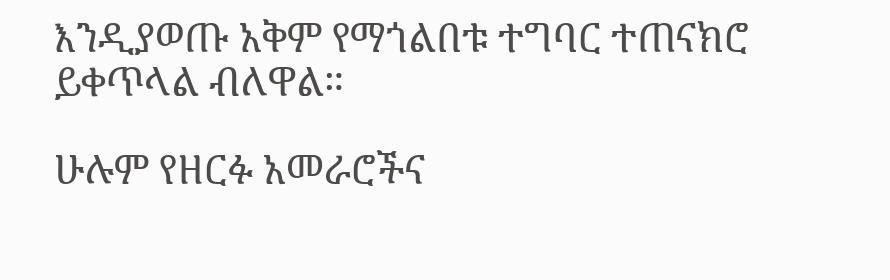እንዲያወጡ አቅም የማጎልበቱ ተግባር ተጠናክሮ ይቀጥላል ብለዋል።

ሁሉም የዘርፉ አመራሮችና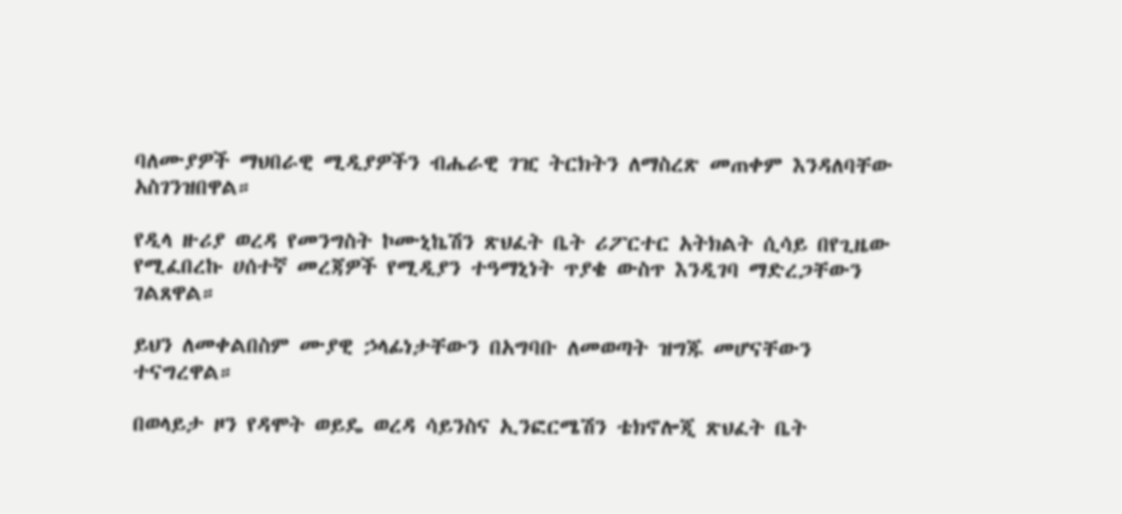ባለሙያዎች ማህበራዊ ሚዲያዎችን ብሔራዊ ገዢ ትርክትን ለማስረጽ መጠቀም እንዳለባቸው አስገንዝበዋል።

የዲላ ዙሪያ ወረዳ የመንግስት ኮሙኒኬሽን ጽህፈት ቤት ሪፖርተር አትክልት ሲሳይ በየጊዜው የሚፈበረኩ ሀሰተኛ መረጃዎች የሚዲያን ተዓማኒነት ጥያቄ ውስጥ እንዲገባ ማድረጋቸውን ገልጸዋል።

ይህን ለመቀልበስም ሙያዊ ኃላፊነታቸውን በአግባቡ ለመወጣት ዝግጁ መሆናቸውን ተናግረዋል።

በወላይታ ዞን የዳሞት ወይዴ ወረዳ ሳይንስና ኢንፎርሜሽን ቴክኖሎጂ ጽህፈት ቤት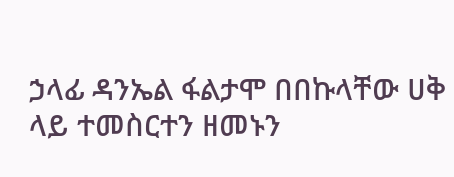ኃላፊ ዳንኤል ፋልታሞ በበኩላቸው ሀቅ ላይ ተመስርተን ዘመኑን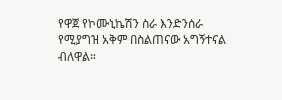የዋጀ የኮሙኒኬሽን ስራ እንድንሰራ የሚያግዝ አቅም በስልጠናው አግኝተናል ብለዋል።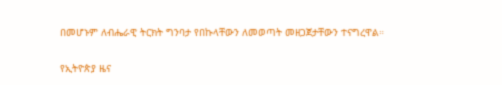በመሆኑም ለብሔራዊ ትርክት ግንባታ የበኩላቸውን ለመወጣት መዘጋጀታቸውን ተናግረዋል።

የኢትዮጵያ ዜና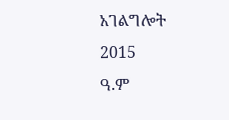አገልግሎት
2015
ዓ.ም